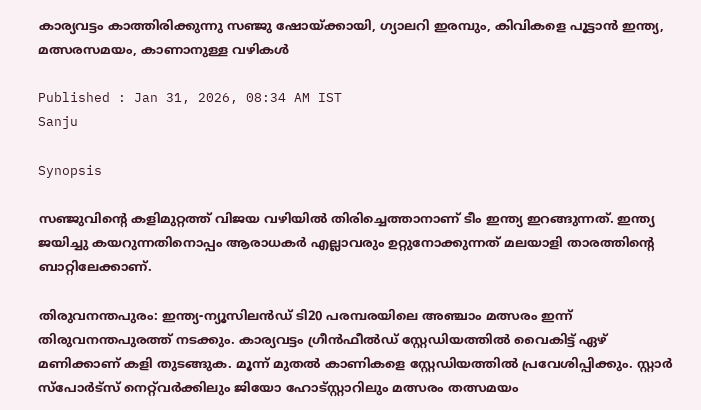കാര്യവട്ടം കാത്തിരിക്കുന്നു സഞ്ജു ഷോയ്ക്കായി, ഗ്യാലറി ഇരമ്പും, കിവികളെ പൂട്ടാൻ ഇന്ത്യ, മത്സരസമയം, കാണാനുള്ള വഴികള്‍

Published : Jan 31, 2026, 08:34 AM IST
Sanju

Synopsis

സഞ്ജുവിന്‍റെ കളിമുറ്റത്ത് വിജയ വഴിയിൽ തിരിച്ചെത്താനാണ് ടീം ഇന്ത്യ ഇറങ്ങുന്നത്. ഇന്ത്യ ജയിച്ചു കയറുന്നതിനൊപ്പം ആരാധകര്‍ എല്ലാവരും ഉറ്റുനോക്കുന്നത് മലയാളി താരത്തിന്‍റെ ബാറ്റിലേക്കാണ്.

തിരുവനന്തപുരം: ഇന്ത്യ-ന്യൂസിലൻഡ് ടി20 പരമ്പരയിലെ അഞ്ചാം മത്സരം ഇന്ന് തിരുവനന്തപുരത്ത് നടക്കും. കാര്യവട്ടം ഗ്രീൻഫീൽഡ് സ്റ്റേഡിയത്തിൽ വൈകിട്ട് ഏഴ് മണിക്കാണ് കളി തുടങ്ങുക. മൂന്ന് മുതൽ കാണികളെ സ്റ്റേഡിയത്തിൽ പ്രവേശിപ്പിക്കും. സ്റ്റാര്‍ സ്പോര്‍ട്സ് നെറ്റ്‌വര്‍ക്കിലും ജിയോ ഹോട്‌സ്റ്റാറിലും മത്സരം തത്സമയം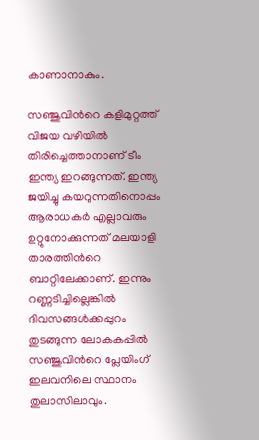കാണാനാകും.

സഞ്ജുവിന്‍റെ കളിമുറ്റത്ത് വിജയ വഴിയിൽ തിരിച്ചെത്താനാണ് ടീം ഇന്ത്യ ഇറങ്ങുന്നത്. ഇന്ത്യ ജയിച്ചു കയറുന്നതിനൊപ്പം ആരാധകര്‍ എല്ലാവരും ഉറ്റുനോക്കുന്നത് മലയാളി താരത്തിന്‍റെ ബാറ്റിലേക്കാണ്. ഇന്നും റണ്ണടിച്ചില്ലെങ്കിൽ ദിവസങ്ങൾക്കപ്പുറം തുടങ്ങുന്ന ലോകകപ്പിൽ സഞ്ജുവിന്‍റെ പ്ലേയിംഗ് ഇലവനിലെ സ്ഥാനം തുലാസിലാവും.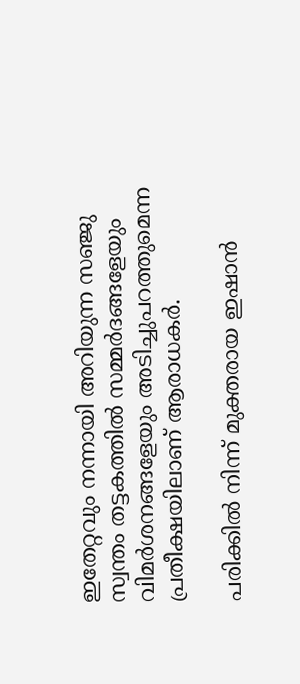ഇതേറ്റവും നന്നായി അറിയുന്ന സഞ്ജു സ്വന്തം തട്ടകത്തിൽ സമ്മ‍ർദങ്ങളേയും വിമർശനങ്ങളേയും അടിച്ചുപറത്തുമെന്ന പ്രതീക്ഷയിലാണ് ആരാധകർ.

പരിക്കിൽ നിന്ന് മുക്തരായ ഇഷാൻ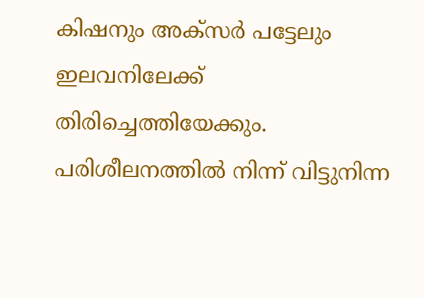കിഷനും അക്സർ പട്ടേലും ഇലവനിലേക്ക് തിരിച്ചെത്തിയേക്കും. പരിശീലനത്തിൽ നിന്ന് വിട്ടുനിന്ന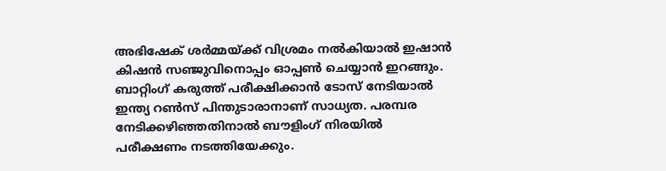അഭിഷേക് ശർമ്മയ്ക്ക് വിശ്രമം നൽകിയാൽ ഇഷാൻ കിഷൻ സഞ്ജുവിനൊപ്പം ഓപ്പൺ ചെയ്യാൻ ഇറങ്ങും. ബാറ്റിംഗ് കരുത്ത് പരീക്ഷിക്കാൻ ടോസ് നേടിയാൽ ഇന്ത്യ റൺസ് പിന്തുടാരാനാണ് സാധ്യത. പരമ്പര നേടിക്കഴിഞ്ഞതിനാൽ ബൗളിംഗ് നിരയിൽ പരീക്ഷണം നടത്തിയേക്കും.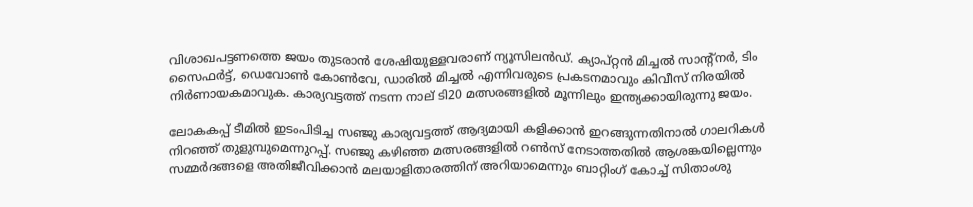വിശാഖപട്ടണത്തെ ജയം തുടരാൻ ശേഷിയുള്ളവരാണ് ന്യൂസിലൻഡ്. ക്യാപ്റ്റൻ മിച്ചൽ സാന്‍റ്നർ, ടിം സൈഫർട്ട്, ഡെവോൺ കോൺവേ, ഡാരിൽ മിച്ചൽ എന്നിവരുടെ പ്രകടനമാവും കിവീസ് നിരയിൽ നിർണായകമാവുക. കാര്യവട്ടത്ത് നടന്ന നാല് ടി20 മത്സരങ്ങളില്‍ മൂന്നിലും ഇന്ത്യക്കായിരുന്നു ജയം.

ലോകകപ്പ് ടീമിൽ ഇടംപിടിച്ച സഞ്ജു കാര്യവട്ടത്ത് ആദ്യമായി കളിക്കാൻ ഇറങ്ങുന്നതിനാൽ ഗാലറികൾ നിറഞ്ഞ് തുളുമ്പുമെന്നുറപ്പ്. സഞ്ജു കഴിഞ്ഞ മത്സരങ്ങളിൽ റൺസ് നേടാത്തതിൽ ആശങ്കയില്ലെന്നും സമ്മർദങ്ങളെ അതിജീവിക്കാൻ മലയാളിതാരത്തിന് അറിയാമെന്നും ബാറ്റിംഗ് കോച്ച് സിതാംശു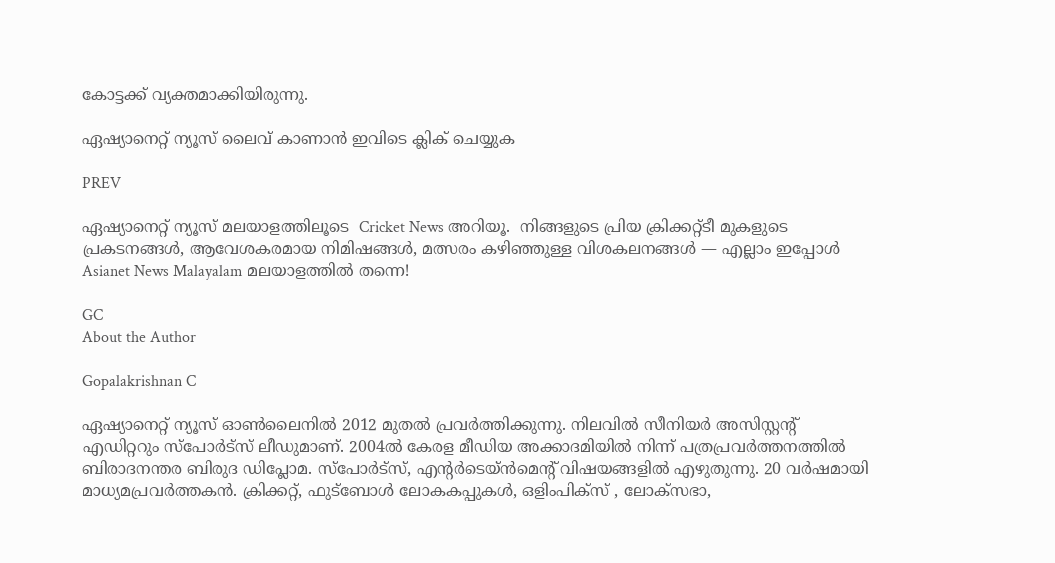കോട്ടക്ക് വ്യക്തമാക്കിയിരുന്നു.

ഏഷ്യാനെറ്റ് ന്യൂസ് ലൈവ് കാണാന്‍ ഇവിടെ ക്ലിക് ചെയ്യുക

PREV

ഏഷ്യാനെറ്റ് ന്യൂസ് മലയാളത്തിലൂടെ  Cricket News അറിയൂ.  നിങ്ങളുടെ പ്രിയ ക്രിക്കറ്റ്ടീ മുകളുടെ പ്രകടനങ്ങൾ, ആവേശകരമായ നിമിഷങ്ങൾ, മത്സരം കഴിഞ്ഞുള്ള വിശകലനങ്ങൾ — എല്ലാം ഇപ്പോൾ Asianet News Malayalam മലയാളത്തിൽ തന്നെ!

GC
About the Author

Gopalakrishnan C

ഏഷ്യാനെറ്റ് ന്യൂസ് ഓണ്‍ലൈനില്‍ 2012 മുതല്‍ പ്രവര്‍ത്തിക്കുന്നു. നിലവില്‍ സീനിയര്‍ അസിസ്റ്റന്‍റ് എഡിറ്ററും സ്പോർട്സ് ലീഡുമാണ്. 2004ൽ കേരള മീഡിയ അക്കാദമിയില്‍ നിന്ന് പത്രപ്രവര്‍ത്തനത്തില്‍ ബിരാദനന്തര ബിരുദ ഡിപ്ലോമ. സ്പോര്‍ട്സ്, എന്‍റര്‍ടെയ്ൻമെന്‍റ് വിഷയങ്ങളില്‍ എഴുതുന്നു. 20 വര്‍ഷമായി മാധ്യമപ്രവര്‍ത്തകൻ. ക്രിക്കറ്റ്, ഫുട്ബോള്‍ ലോകകപ്പുകൾ, ഒളിംപിക്സ് , ലോക്സഭാ,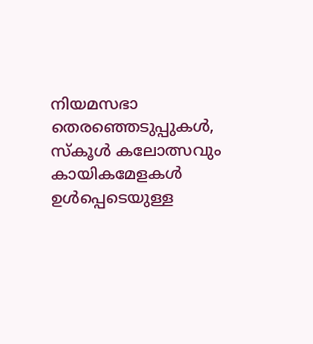നിയമസഭാ തെരഞ്ഞെടുപ്പുകള്‍, സ്കൂള്‍ കലോത്സവും കായികമേളകള്‍ ഉള്‍പ്പെടെയുള്ള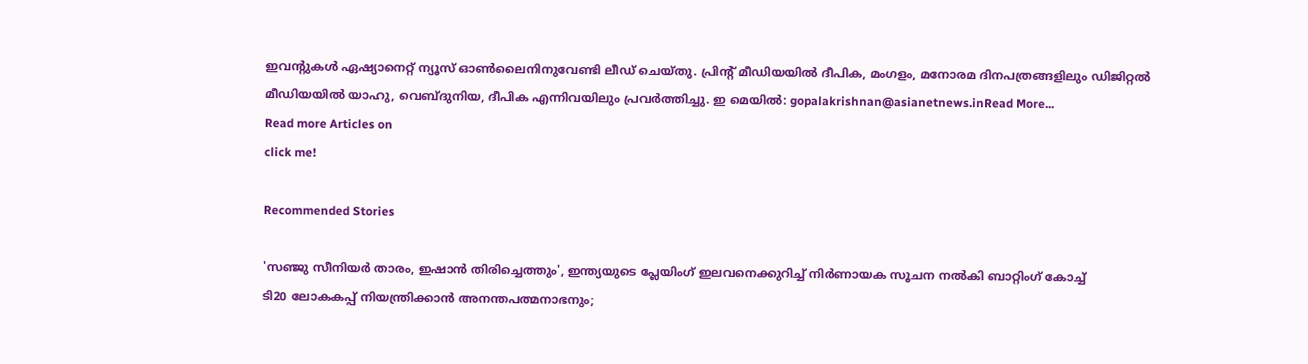ഇവന്‍റുകള്‍ ഏഷ്യാനെറ്റ് ന്യൂസ് ഓണ്‍ലൈനിനുവേണ്ടി ലീഡ് ചെയ്തു. പ്രിന്‍റ് മീഡിയയില്‍ ദീപിക, മംഗളം, മനോരമ ദിനപത്രങ്ങളിലും ഡിജിറ്റൽ മീഡിയയില്‍ യാഹു, വെബ്ദുനിയ, ദീപിക എന്നിവയിലും പ്രവര്‍ത്തിച്ചു. ഇ മെയില്‍: gopalakrishnan@asianetnews.inRead More...
Read more Articles on
click me!

Recommended Stories

'സഞ്ജു സീനിയ‍ർ താരം, ഇഷാൻ തിരിച്ചെത്തും', ഇന്ത്യയുടെ പ്ലേയിംഗ് ഇലവനെക്കുറിച്ച് നിര്‍ണായക സൂചന നൽകി ബാറ്റിംഗ് കോച്ച്
ടി20 ലോകകപ്പ് നിയന്ത്രിക്കാന്‍ അനന്തപത്മനാഭനും;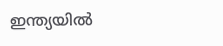ഇന്ത്യയില്‍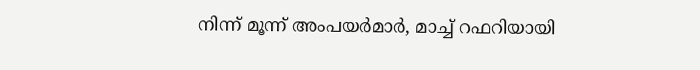നിന്ന് മൂന്ന് അംപയര്‍മാര്‍, മാച്ച് റഫറിയായി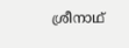ശ്രീനാഥ്